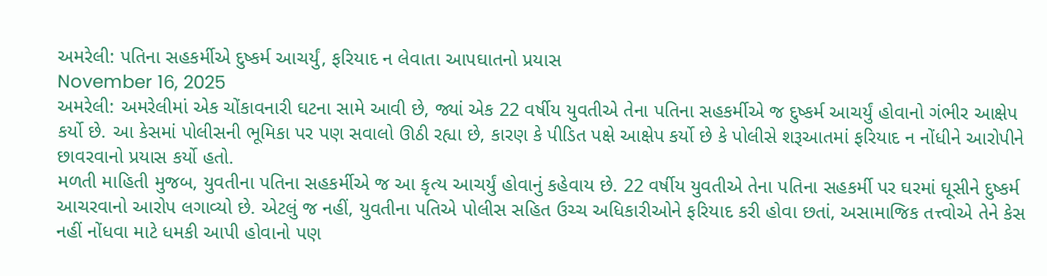અમરેલી: પતિના સહકર્મીએ દુષ્કર્મ આચર્યું, ફરિયાદ ન લેવાતા આપઘાતનો પ્રયાસ
November 16, 2025
અમરેલી: અમરેલીમાં એક ચોંકાવનારી ઘટના સામે આવી છે, જ્યાં એક 22 વર્ષીય યુવતીએ તેના પતિના સહકર્મીએ જ દુષ્કર્મ આચર્યું હોવાનો ગંભીર આક્ષેપ કર્યો છે. આ કેસમાં પોલીસની ભૂમિકા પર પણ સવાલો ઊઠી રહ્યા છે, કારણ કે પીડિત પક્ષે આક્ષેપ કર્યો છે કે પોલીસે શરૂઆતમાં ફરિયાદ ન નોંધીને આરોપીને છાવરવાનો પ્રયાસ કર્યો હતો.
મળતી માહિતી મુજબ, યુવતીના પતિના સહકર્મીએ જ આ કૃત્ય આચર્યું હોવાનું કહેવાય છે. 22 વર્ષીય યુવતીએ તેના પતિના સહકર્મી પર ઘરમાં ઘૂસીને દુષ્કર્મ આચરવાનો આરોપ લગાવ્યો છે. એટલું જ નહીં, યુવતીના પતિએ પોલીસ સહિત ઉચ્ચ અધિકારીઓને ફરિયાદ કરી હોવા છતાં, અસામાજિક તત્ત્વોએ તેને કેસ નહીં નોંધવા માટે ધમકી આપી હોવાનો પણ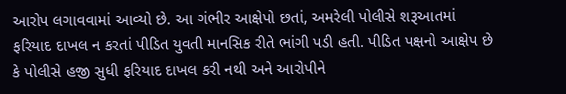આરોપ લગાવવામાં આવ્યો છે. આ ગંભીર આક્ષેપો છતાં, અમરેલી પોલીસે શરૂઆતમાં ફરિયાદ દાખલ ન કરતાં પીડિત યુવતી માનસિક રીતે ભાંગી પડી હતી. પીડિત પક્ષનો આક્ષેપ છે કે પોલીસે હજી સુધી ફરિયાદ દાખલ કરી નથી અને આરોપીને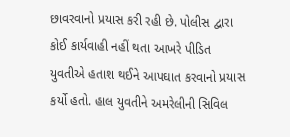છાવરવાનો પ્રયાસ કરી રહી છે. પોલીસ દ્વારા કોઈ કાર્યવાહી નહીં થતા આખરે પીડિત યુવતીએ હતાશ થઈને આપઘાત કરવાનો પ્રયાસ કર્યો હતો. હાલ યુવતીને અમરેલીની સિવિલ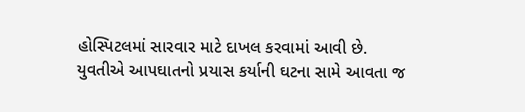હોસ્પિટલમાં સારવાર માટે દાખલ કરવામાં આવી છે.
યુવતીએ આપઘાતનો પ્રયાસ કર્યાની ઘટના સામે આવતા જ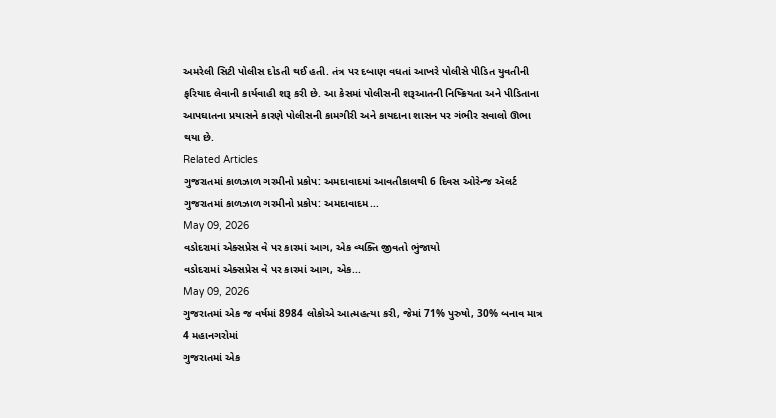અમરેલી સિટી પોલીસ દોડતી થઈ હતી. તંત્ર પર દબાણ વધતાં આખરે પોલીસે પીડિત યુવતીની ફરિયાદ લેવાની કાર્યવાહી શરૂ કરી છે. આ કેસમાં પોલીસની શરૂઆતની નિષ્ક્રિયતા અને પીડિતાના આપઘાતના પ્રયાસને કારણે પોલીસની કામગીરી અને કાયદાના શાસન પર ગંભીર સવાલો ઊભા થયા છે.
Related Articles
ગુજરાતમાં કાળઝાળ ગરમીનો પ્રકોપ: અમદાવાદમાં આવતીકાલથી 6 દિવસ ઓરેન્જ ઍલર્ટ
ગુજરાતમાં કાળઝાળ ગરમીનો પ્રકોપ: અમદાવાદમ...
May 09, 2026
વડોદરામાં એક્સપ્રેસ વે પર કારમાં આગ, એક વ્યક્તિ જીવતો ભુંજાયો
વડોદરામાં એક્સપ્રેસ વે પર કારમાં આગ, એક...
May 09, 2026
ગુજરાતમાં એક જ વર્ષમાં 8984 લોકોએ આત્મહત્યા કરી, જેમાં 71% પુરુષો, 30% બનાવ માત્ર 4 મહાનગરોમાં
ગુજરાતમાં એક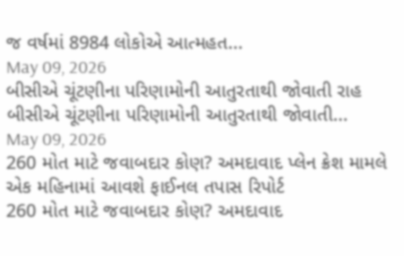જ વર્ષમાં 8984 લોકોએ આત્મહત...
May 09, 2026
બીસીએ ચૂંટણીના પરિણામોની આતુરતાથી જોવાતી રાહ
બીસીએ ચૂંટણીના પરિણામોની આતુરતાથી જોવાતી...
May 09, 2026
260 મોત માટે જવાબદાર કોણ? અમદાવાદ પ્લેન ક્રેશ મામલે એક મહિનામાં આવશે ફાઈનલ તપાસ રિપોર્ટ
260 મોત માટે જવાબદાર કોણ? અમદાવાદ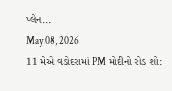પ્લેન...
May 08, 2026
11 મેએ વડોદરામાં PM મોદીનો રોડ શો: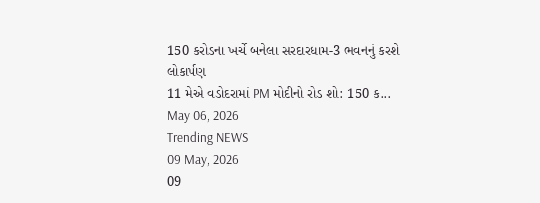150 કરોડના ખર્ચે બનેલા સરદારધામ-3 ભવનનું કરશે લોકાર્પણ
11 મેએ વડોદરામાં PM મોદીનો રોડ શો: 150 ક...
May 06, 2026
Trending NEWS
09 May, 2026
09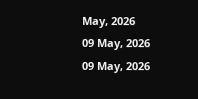May, 2026
09 May, 2026
09 May, 2026